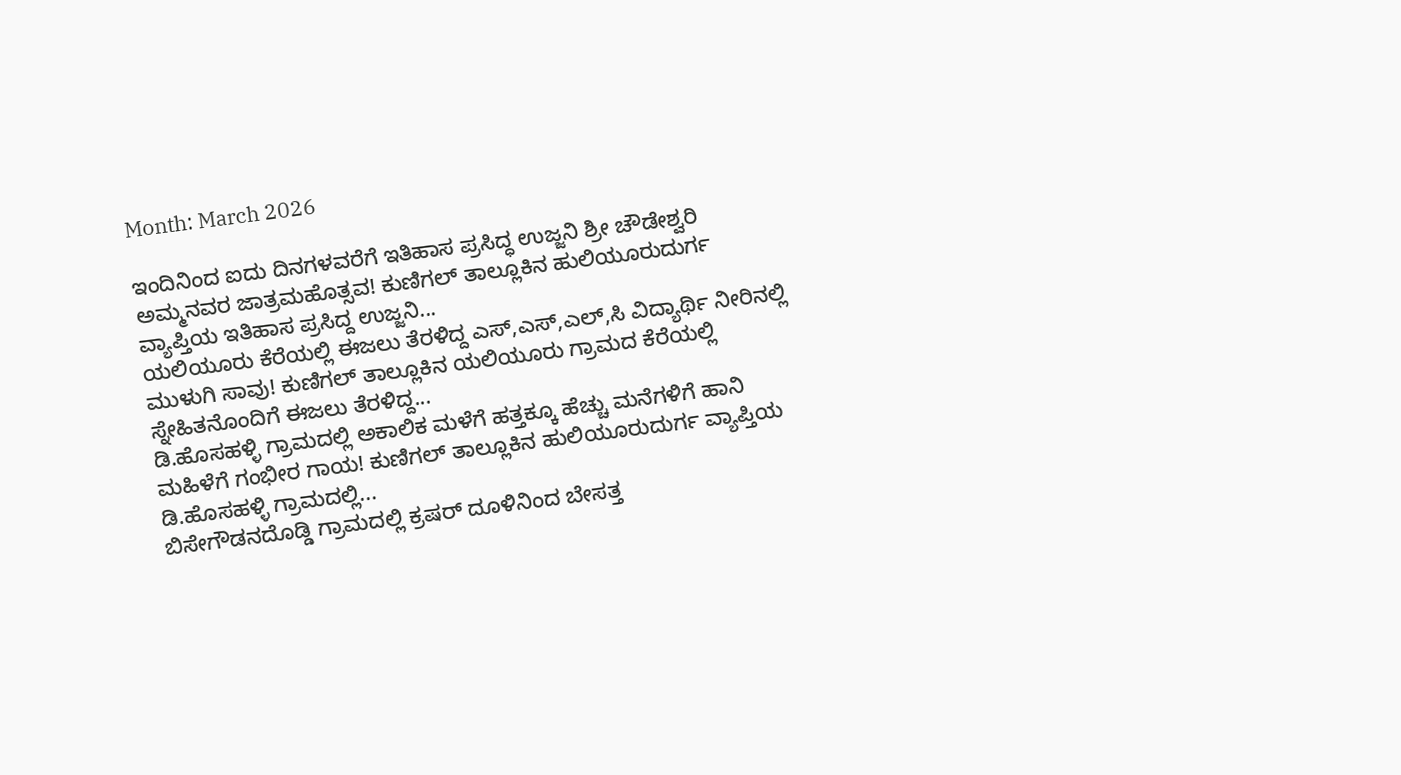Month: March 2026

ಇಂದಿನಿಂದ ಐದು ದಿನಗಳವರೆಗೆ ಇತಿಹಾಸ ಪ್ರಸಿದ್ಧ ಉಜ್ಜನಿ ಶ್ರೀ ಚೌಡೇಶ್ವರಿ ಅಮ್ಮನವರ ಜಾತ್ರಮಹೊತ್ಸವ! ಕುಣಿಗಲ್ ತಾಲ್ಲೂಕಿನ ಹುಲಿಯೂರುದುರ್ಗ ವ್ಯಾಪ್ತಿಯ ಇತಿಹಾಸ ಪ್ರಸಿದ್ದ ಉಜ್ಜನಿ...
ಯಲಿಯೂರು ಕೆರೆಯಲ್ಲಿ ಈಜಲು ತೆರಳಿದ್ದ ಎಸ್,ಎಸ್,ಎಲ್,ಸಿ ವಿದ್ಯಾರ್ಥಿ ನೀರಿನಲ್ಲಿ ಮುಳುಗಿ ಸಾವು! ಕುಣಿಗಲ್ ತಾಲ್ಲೂಕಿನ ಯಲಿಯೂರು ಗ್ರಾಮದ ಕೆರೆಯಲ್ಲಿ ಸ್ನೇಹಿತನೊಂದಿಗೆ ಈಜಲು ತೆರಳಿದ್ದ...
ಡಿ.ಹೊಸಹಳ್ಳಿ ಗ್ರಾಮದಲ್ಲಿ ಅಕಾಲಿಕ ಮಳೆಗೆ ಹತ್ತಕ್ಕೂ ಹೆಚ್ಚು ಮನೆಗಳಿಗೆ ಹಾನಿ ಮಹಿಳೆಗೆ ಗಂಭೀರ ಗಾಯ! ಕುಣಿಗಲ್ ತಾಲ್ಲೂಕಿನ ಹುಲಿಯೂರುದುರ್ಗ ವ್ಯಾಪ್ತಿಯ ಡಿ.ಹೊಸಹಳ್ಳಿ ಗ್ರಾಮದಲ್ಲಿ...
ಬಿಸೇಗೌಡನದೊಡ್ಡಿ ಗ್ರಾಮದಲ್ಲಿ ಕ್ರಷರ್ ದೂಳಿನಿಂದ ಬೇಸತ್ತ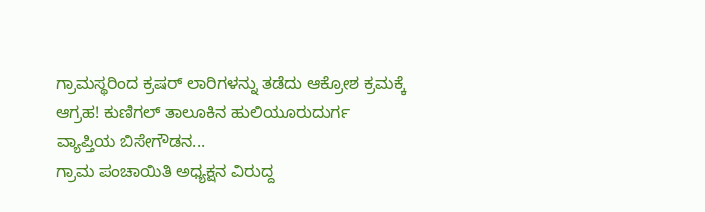ಗ್ರಾಮಸ್ಥರಿಂದ ಕ್ರಷರ್ ಲಾರಿಗಳನ್ನು ತಡೆದು ಆಕ್ರೋಶ ಕ್ರಮಕ್ಕೆ ಆಗ್ರಹ! ಕುಣಿಗಲ್ ತಾಲೂಕಿನ ಹುಲಿಯೂರುದುರ್ಗ ವ್ಯಾಪ್ತಿಯ ಬಿಸೇಗೌಡನ...
ಗ್ರಾಮ ಪಂಚಾಯಿತಿ ಅಧ್ಯಕ್ಷನ ವಿರುದ್ದ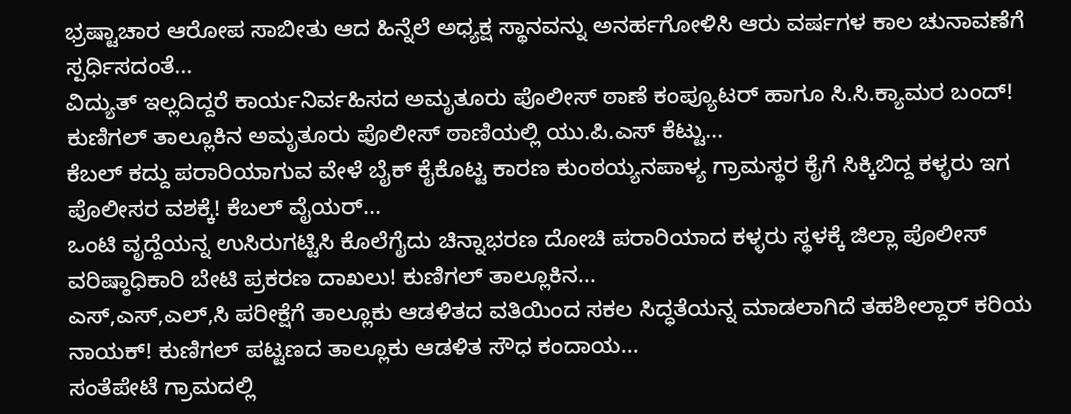ಭ್ರಷ್ಟಾಚಾರ ಆರೋಪ ಸಾಬೀತು ಆದ ಹಿನ್ನೆಲೆ ಅಧ್ಯಕ್ಷ ಸ್ಥಾನವನ್ನು ಅನರ್ಹಗೋಳಿಸಿ ಆರು ವರ್ಷಗಳ ಕಾಲ ಚುನಾವಣೆಗೆ ಸ್ಪರ್ಧಿಸದಂತೆ...
ವಿದ್ಯುತ್ ಇಲ್ಲದಿದ್ದರೆ ಕಾರ್ಯನಿರ್ವಹಿಸದ ಅಮೃತೂರು ಪೊಲೀಸ್ ಠಾಣೆ ಕಂಪ್ಯೂಟರ್ ಹಾಗೂ ಸಿ.ಸಿ.ಕ್ಯಾಮರ ಬಂದ್! ಕುಣಿಗಲ್ ತಾಲ್ಲೂಕಿನ ಅಮೃತೂರು ಪೊಲೀಸ್ ಠಾಣಿಯಲ್ಲಿ ಯು.ಪಿ.ಎಸ್ ಕೆಟ್ಟು...
ಕೆಬಲ್ ಕದ್ದು ಪರಾರಿಯಾಗುವ ವೇಳೆ ಬೈಕ್ ಕೈಕೊಟ್ಟ ಕಾರಣ ಕುಂಠಯ್ಯನಪಾಳ್ಯ ಗ್ರಾಮಸ್ಥರ ಕೈಗೆ ಸಿಕ್ಕಿಬಿದ್ದ ಕಳ್ಳರು ಇಗ ಪೊಲೀಸರ ವಶಕ್ಕೆ! ಕೆಬಲ್ ವೈಯರ್...
ಒಂಟಿ ವೃದ್ದೆಯನ್ನ ಉಸಿರುಗಟ್ಟಿಸಿ ಕೊಲೆಗೈದು ಚಿನ್ನಾಭರಣ ದೋಚಿ ಪರಾರಿಯಾದ ಕಳ್ಳರು ಸ್ಥಳಕ್ಕೆ ಜಿಲ್ಲಾ ಪೊಲೀಸ್ ವರಿಷ್ಠಾಧಿಕಾರಿ ಬೇಟಿ ಪ್ರಕರಣ ದಾಖಲು! ಕುಣಿಗಲ್ ತಾಲ್ಲೂಕಿನ...
ಎಸ್,ಎಸ್,ಎಲ್,ಸಿ ಪರೀಕ್ಷೆಗೆ ತಾಲ್ಲೂಕು ಆಡಳಿತದ ವತಿಯಿಂದ ಸಕಲ ಸಿದ್ಧತೆಯನ್ನ ಮಾಡಲಾಗಿದೆ ತಹಶೀಲ್ದಾರ್ ಕರಿಯ ನಾಯಕ್! ಕುಣಿಗಲ್ ಪಟ್ಟಣದ ತಾಲ್ಲೂಕು ಆಡಳಿತ ಸೌಧ ಕಂದಾಯ...
ಸಂತೆಪೇಟೆ ಗ್ರಾಮದಲ್ಲಿ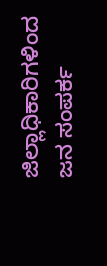ಜಿಲ್ಲಾಧಿಕಾರಿಗಳಿಂದ ಜನ ಸಂಪರ್ಕ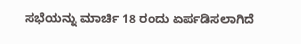ಸಭೆಯನ್ನು ಮಾರ್ಚಿ 18 ರಂದು ಏರ್ಪಡಿಸಲಾಗಿದೆ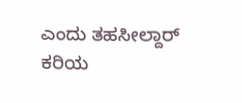ಎಂದು ತಹಸೀಲ್ದಾರ್ ಕರಿಯ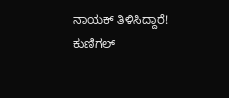ನಾಯಕ್ ತಿಳಿಸಿದ್ದಾರೆ! ಕುಣಿಗಲ್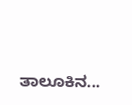ತಾಲೂಕಿನ...